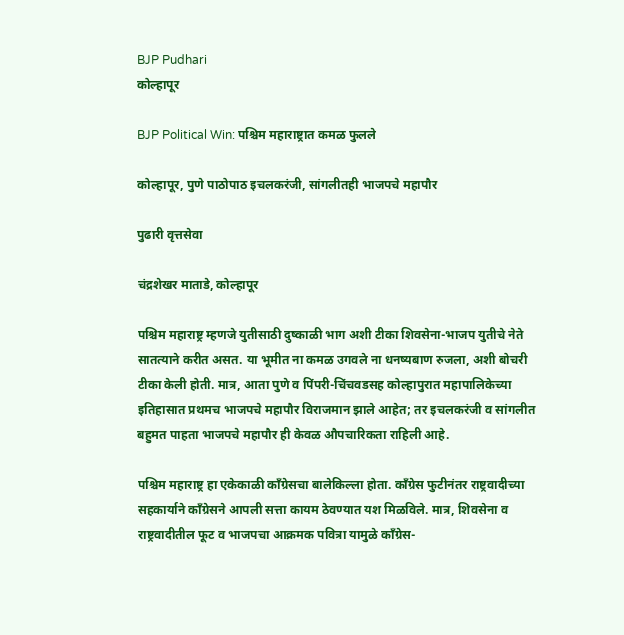BJP Pudhari
कोल्हापूर

BJP Political Win: पश्चिम महाराष्ट्रात कमळ फुलले

कोल्हापूर, पुणे पाठोपाठ इचलकरंजी, सांगलीतही भाजपचे महापौर

पुढारी वृत्तसेवा

चंद्रशेखर माताडे, कोल्हापूर

पश्चिम महाराष्ट्र म्हणजे युतीसाठी दुष्काळी भाग अशी टीका शिवसेना-भाजप युतीचे नेते सातत्याने करीत असत. या भूमीत ना कमळ उगवले ना धनष्यबाण रुजला, अशी बोचरी टीका केली होती. मात्र, आता पुणे व पिंपरी-चिंचवडसह कोल्हापुरात महापालिकेच्या इतिहासात प्रथमच भाजपचे महापौर विराजमान झाले आहेत; तर इचलकरंजी व सांगलीत बहुमत पाहता भाजपचे महापौर ही केवळ औपचारिकता राहिली आहे.

पश्चिम महाराष्ट्र हा एकेकाळी काँग्रेसचा बालेकिल्ला होता. काँग्रेस फुटीनंतर राष्ट्रवादीच्या सहकार्याने काँग्रेसने आपली सत्ता कायम ठेवण्यात यश मिळविले. मात्र, शिवसेना व राष्ट्रवादीतील फूट व भाजपचा आक्रमक पवित्रा यामुळे काँग्रेस-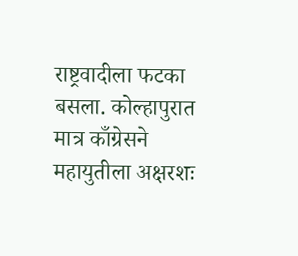राष्ट्रवादीला फटका बसला. कोल्हापुरात मात्र काँग्रेसने महायुतीला अक्षरशः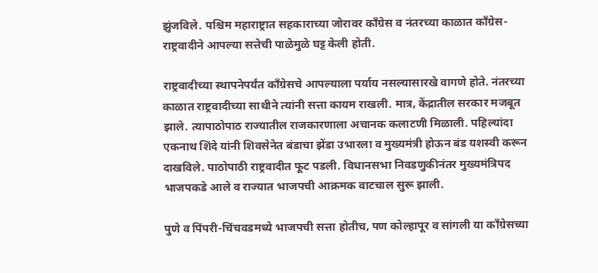झुंजविले. पश्चिम महाराष्ट्रात सहकाराच्या जोरावर काँग्रेस व नंतरच्या काळात काँग्रेस-राष्ट्रवादीने आपल्या सत्तेची पाळेमुळे घट्ट केली होती.

राष्ट्रवादीच्या स्थापनेपर्यंत काँग्रेसचे आपल्याला पर्याय नसल्यासारखे वागणे होते. नंतरच्या काळात राष्ट्रवादीच्या साथीने त्यांनी सत्ता कायम राखली. मात्र, केंद्रातील सरकार मजबूत झाले. त्यापाठोपाठ राज्यातील राजकारणाला अचानक कलाटणी मिळाली. पहिल्यांदा एकनाथ शिंदे यांनी शिवसेनेत बंडाचा झेंडा उभारला व मुख्यमंत्री होऊन बंड यशस्वी करून दाखविले. पाठोपाठी राष्ट्रवादीत फूट पडली. विधानसभा निवडणुकीनंतर मुख्यमंत्रिपद भाजपकडे आले व राज्यात भाजपची आक्रमक वाटचाल सुरू झाली.

पुणे व पिंपरी-चिंचवडमध्ये भाजपची सत्ता होतीच, पण कोल्हापूर व सांगली या काँग्रेसच्या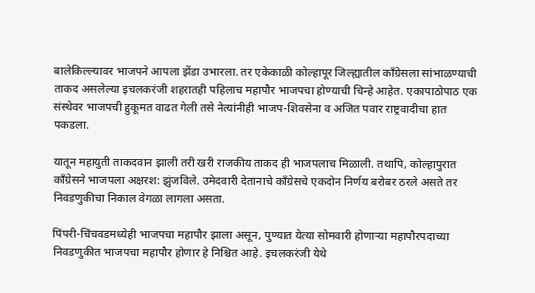बालेकिल्ल्यावर भाजपने आपला झेंडा उभारला. तर एकेकाळी कोल्हापूर जिल्ह्यातील काँग्रेसला सांभाळण्याची ताकद असलेल्या इचलकरंजी शहरातही पहिलाच महापौर भाजपचा होण्याची चिन्हे आहेत. एकापाठोपाठ एक संस्थेवर भाजपची हुकूमत वाढत गेली तसे नेत्यांनीही भाजप-शिवसेना व अजित पवार राष्ट्रवादीचा हात पकडला.

यातून महायुती ताकदवान झाली तरी खरी राजकीय ताकद ही भाजपलाच मिळाली. तथापि, कोल्हापुरात काँग्रेसने भाजपला अक्षरश: झुंजविले. उमेदवारी देतानाचे काँग्रेसचे एकदोन निर्णय बरोबर ठरले असते तर निवडणुकीचा निकाल वेगळा लागला असता.

पिंपरी-चिंचवडमध्येही भाजपचा महापौर झाला असून, पुण्यात येत्या सोमवारी होणाऱ्या महापौरपदाच्या निवडणुकीत भाजपचा महापौर होणार हे निश्चित आहे. इचलकरंजी येथे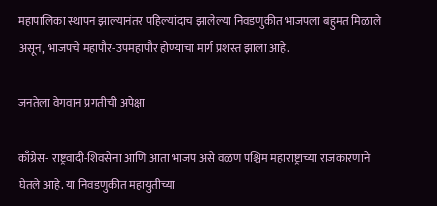महापालिका स्थापन झाल्यानंतर पहिल्यांदाच झालेल्या निवडणुकीत भाजपला बहुमत मिळाले असून, भाजपचे महापौर-उपमहापौर होण्याचा मार्ग प्रशस्त झाला आहे.

जनतेला वेगवान प्रगतीची अपेक्षा

काँग्रेस- राष्ट्रवादी-शिवसेना आणि आता भाजप असे वळण पश्चिम महाराष्ट्राच्या राजकारणाने घेतले आहे. या निवडणुकीत महायुतीच्या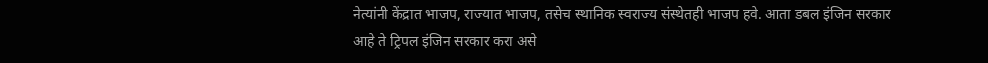नेत्यांनी केंद्रात भाजप, राज्यात भाजप, तसेच स्थानिक स्वराज्य संस्थेतही भाजप हवे. आता डबल इंजिन सरकार आहे ते ट्रिपल इंजिन सरकार करा असे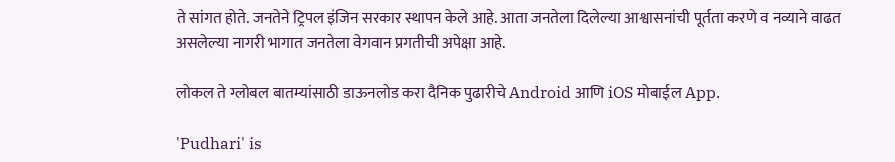ते सांगत होते. जनतेने ट्रिपल इंजिन सरकार स्थापन केले आहे. आता जनतेला दिलेल्या आश्वासनांची पूर्तता करणे व नव्याने वाढत असलेल्या नागरी भागात जनतेला वेगवान प्रगतीची अपेक्षा आहे.

लोकल ते ग्लोबल बातम्यांसाठी डाऊनलोड करा दैनिक पुढारीचे Android आणि iOS मोबाईल App.

'Pudhari' is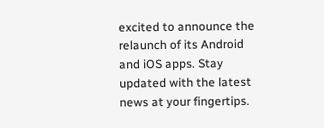excited to announce the relaunch of its Android and iOS apps. Stay updated with the latest news at your fingertips.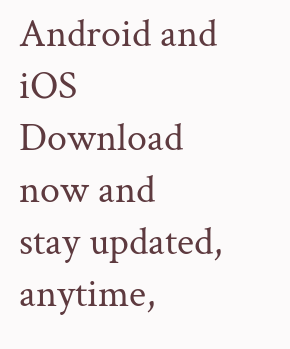Android and iOS Download now and stay updated, anytime,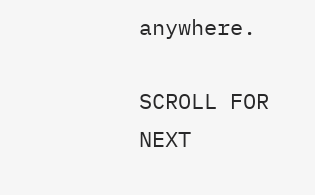anywhere.

SCROLL FOR NEXT